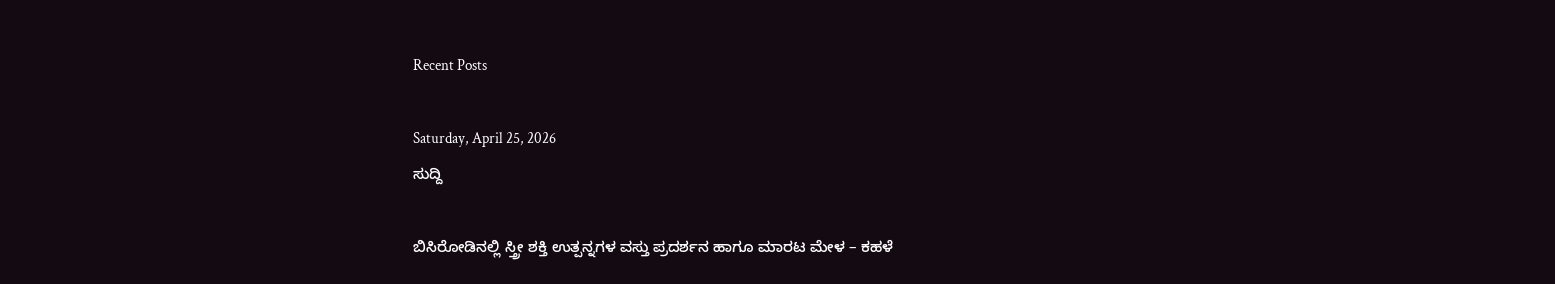Recent Posts

Saturday, April 25, 2026
ಸುದ್ದಿ

ಬಿಸಿರೋಡಿನಲ್ಲಿ ಸ್ತ್ರೀ ಶಕ್ತಿ ಉತ್ಪನ್ನಗಳ ವಸ್ತು ಪ್ರದರ್ಶನ ಹಾಗೂ ಮಾರಟ ಮೇಳ – ಕಹಳೆ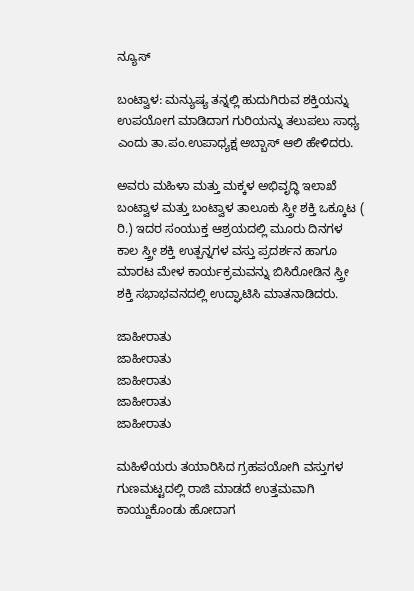ನ್ಯೂಸ್

ಬಂಟ್ವಾಳ: ಮನ್ಯುಷ್ಯ ತನ್ನಲ್ಲಿ ಹುದುಗಿರುವ ಶಕ್ತಿಯನ್ನು ಉಪಯೋಗ ಮಾಡಿದಾಗ ಗುರಿಯನ್ನು ತಲುಪಲು ಸಾಧ್ಯ ಎಂದು ತಾ.ಪಂ.ಉಪಾಧ್ಯಕ್ಷ ಅಬ್ಬಾಸ್ ಆಲಿ ಹೇಳಿದರು.

ಅವರು ಮಹಿಳಾ ಮತ್ತು ಮಕ್ಕಳ ಅಭಿವೃದ್ಧಿ ಇಲಾಖೆ ಬಂಟ್ವಾಳ ಮತ್ತು ಬಂಟ್ವಾಳ ತಾಲೂಕು ಸ್ತ್ರೀ ಶಕ್ತಿ ಒಕ್ಕೂಟ ( ರಿ.) ಇದರ ಸಂಯುಕ್ತ ಆಶ್ರಯದಲ್ಲಿ ಮೂರು ದಿನಗಳ ಕಾಲ ಸ್ತ್ರೀ ಶಕ್ತಿ ಉತ್ಪನ್ನಗಳ ವಸ್ತು ಪ್ರದರ್ಶನ ಹಾಗೂ ಮಾರಟ ಮೇಳ ಕಾರ್ಯಕ್ರಮವನ್ನು ಬಿಸಿರೋಡಿನ ಸ್ತ್ರೀ ಶಕ್ತಿ ಸಭಾಭವನದಲ್ಲಿ ಉದ್ಘಾಟಿಸಿ ಮಾತನಾಡಿದರು.

ಜಾಹೀರಾತು
ಜಾಹೀರಾತು
ಜಾಹೀರಾತು
ಜಾಹೀರಾತು
ಜಾಹೀರಾತು

ಮಹಿಳೆಯರು ತಯಾರಿಸಿದ ಗ್ರಹಪಯೋಗಿ ವಸ್ತುಗಳ ಗುಣಮಟ್ಟದಲ್ಲಿ ರಾಜಿ ಮಾಡದೆ ಉತ್ತಮವಾಗಿ ಕಾಯ್ದುಕೊಂಡು ಹೋದಾಗ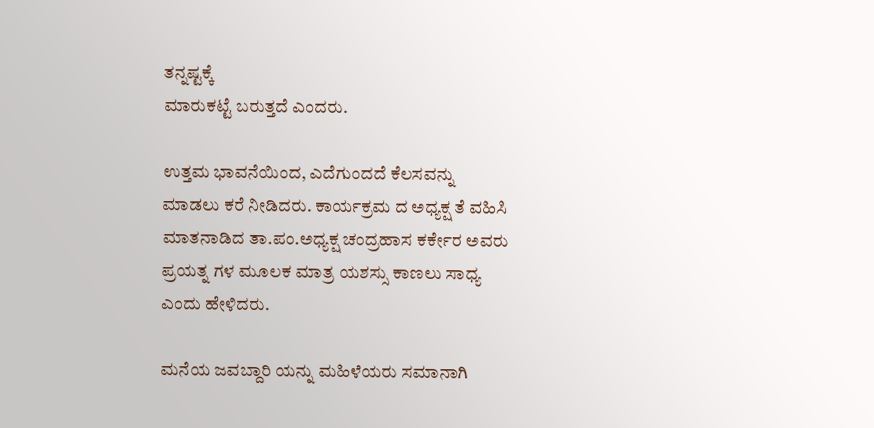ತನ್ನಷ್ಟಕ್ಕೆ
ಮಾರುಕಟ್ಟೆ ಬರುತ್ತದೆ ಎಂದರು.

ಉತ್ತಮ ಭಾವನೆಯಿಂದ, ಎದೆಗುಂದದೆ ಕೆಲಸವನ್ನು ಮಾಡಲು ಕರೆ ನೀಡಿದರು. ಕಾರ್ಯಕ್ರಮ ದ ಅಧ್ಯಕ್ಷ ತೆ ವಹಿಸಿ ಮಾತನಾಡಿದ ತಾ.ಪಂ.ಅಧ್ಯಕ್ಷ ಚಂದ್ರಹಾಸ ಕರ್ಕೇರ ಅವರು ಪ್ರಯತ್ನ ಗಳ ಮೂಲಕ ಮಾತ್ರ ಯಶಸ್ಸು ಕಾಣಲು ಸಾಧ್ಯ ಎಂದು ಹೇಳಿದರು.

ಮನೆಯ ಜವಬ್ದಾರಿ ಯನ್ನು ಮಹಿಳೆಯರು ಸಮಾನಾಗಿ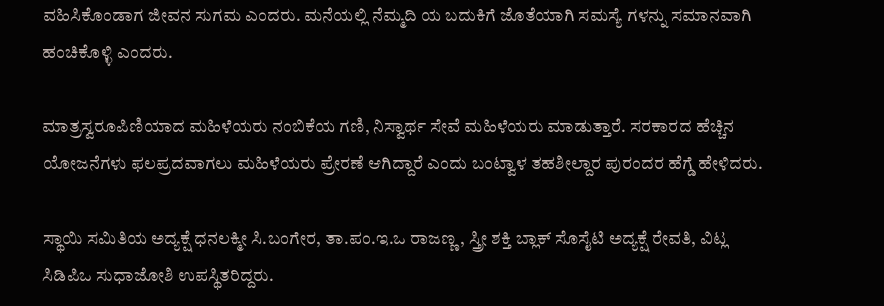ವಹಿಸಿಕೊಂಡಾಗ ಜೀವನ ಸುಗಮ ಎಂದರು. ಮನೆಯಲ್ಲಿ ನೆಮ್ಮದಿ ಯ ಬದುಕಿಗೆ ಜೊತೆಯಾಗಿ ಸಮಸ್ಯೆ ಗಳನ್ನು ಸಮಾನವಾಗಿ ಹಂಚಿಕೊಳ್ಳಿ ಎಂದರು.

ಮಾತ್ರಸ್ವರೂಪಿಣಿಯಾದ ಮಹಿಳೆಯರು ನಂಬಿಕೆಯ ಗಣಿ, ನಿಸ್ವಾರ್ಥ ಸೇವೆ ಮಹಿಳೆಯರು ಮಾಡುತ್ತಾರೆ. ಸರಕಾರದ ಹೆಚ್ಚಿನ ಯೋಜನೆಗಳು ಫಲಪ್ರದವಾಗಲು ಮಹಿಳೆಯರು ಪ್ರೇರಣೆ ಆಗಿದ್ದಾರೆ ಎಂದು ಬಂಟ್ವಾಳ ತಹಶೀಲ್ದಾರ ಪುರಂದರ ಹೆಗ್ಡೆ ಹೇಳಿದರು.

ಸ್ಥಾಯಿ ಸಮಿತಿಯ ಅದ್ಯಕ್ಷೆ ಧನಲಕ್ಮೀ ಸಿ.ಬಂಗೇರ, ತಾ.ಪಂ.ಇ.ಒ ರಾಜಣ್ಣ, ಸ್ತ್ರೀ ಶಕ್ತಿ ಬ್ಲಾಕ್ ಸೊಸೈಟಿ ಅದ್ಯಕ್ಷೆ ರೇವತಿ, ವಿಟ್ಲ ಸಿಡಿಪಿಒ ಸುಧಾಜೋಶಿ ಉಪಸ್ಥಿತರಿದ್ದರು.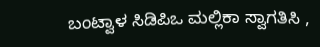ಬಂಟ್ವಾಳ ಸಿಡಿಪಿಒ ಮಲ್ಲಿಕಾ ಸ್ವಾಗತಿಸಿ ,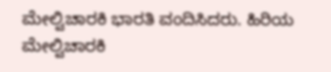ಮೇಲ್ವಿಚಾರಕಿ ಭಾರತಿ ವಂದಿಸಿದರು. ಹಿರಿಯ ಮೇಲ್ವಿಚಾರಕಿ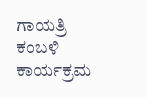ಗಾಯತ್ರಿ ಕಂಬಳಿ ಕಾರ್ಯಕ್ರಮ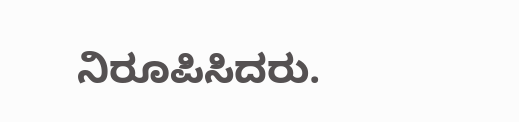ನಿರೂಪಿಸಿದರು.